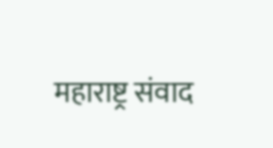महाराष्ट्र संवाद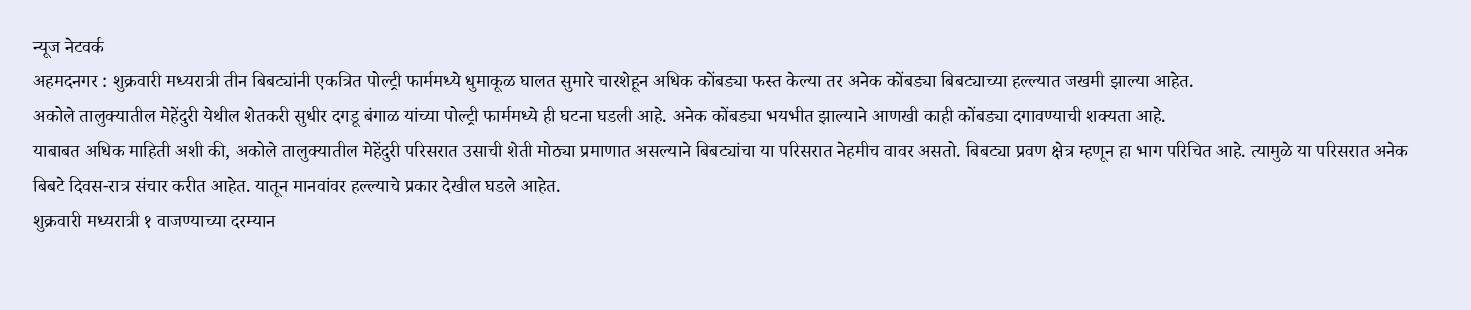न्यूज नेटवर्क
अहमदनगर : शुक्रवारी मध्यरात्री तीन बिबट्यांनी एकत्रित पोल्ट्री फार्ममध्ये धुमाकूळ घालत सुमारे चारशेहून अधिक कोंबड्या फस्त केल्या तर अनेक कोंबड्या बिबट्याच्या हल्ल्यात जखमी झाल्या आहेत.
अकोले तालुक्यातील मेहेंदुरी येथील शेतकरी सुधीर दगडू बंगाळ यांच्या पोल्ट्री फार्ममध्ये ही घटना घडली आहे. अनेक कोंबड्या भयभीत झाल्याने आणखी काही कोंबड्या दगावण्याची शक्यता आहे.
याबाबत अधिक माहिती अशी की, अकोले तालुक्यातील मेहेंदुरी परिसरात उसाची शेती मोठ्या प्रमाणात असल्याने बिबट्यांचा या परिसरात नेहमीच वावर असतो. बिबट्या प्रवण क्षेत्र म्हणून हा भाग परिचित आहे. त्यामुळे या परिसरात अनेक बिबटे दिवस-रात्र संचार करीत आहेत. यातून मानवांवर हल्ल्याचे प्रकार देखील घडले आहेत.
शुक्रवारी मध्यरात्री १ वाजण्याच्या दरम्यान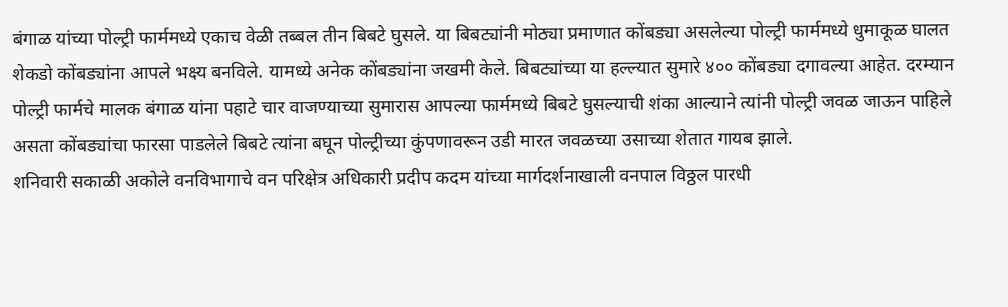बंगाळ यांच्या पोल्ट्री फार्ममध्ये एकाच वेळी तब्बल तीन बिबटे घुसले. या बिबट्यांनी मोठ्या प्रमाणात कोंबड्या असलेल्या पोल्ट्री फार्ममध्ये धुमाकूळ घालत शेकडो कोंबड्यांना आपले भक्ष्य बनविले. यामध्ये अनेक कोंबड्यांना जखमी केले. बिबट्यांच्या या हल्ल्यात सुमारे ४०० कोंबड्या दगावल्या आहेत. दरम्यान पोल्ट्री फार्मचे मालक बंगाळ यांना पहाटे चार वाजण्याच्या सुमारास आपल्या फार्ममध्ये बिबटे घुसल्याची शंका आल्याने त्यांनी पोल्ट्री जवळ जाऊन पाहिले असता कोंबड्यांचा फारसा पाडलेले बिबटे त्यांना बघून पोल्ट्रीच्या कुंपणावरून उडी मारत जवळच्या उसाच्या शेतात गायब झाले.
शनिवारी सकाळी अकोले वनविभागाचे वन परिक्षेत्र अधिकारी प्रदीप कदम यांच्या मार्गदर्शनाखाली वनपाल विठ्ठल पारधी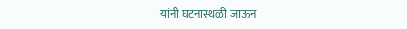यांनी घटनास्थळी जाऊन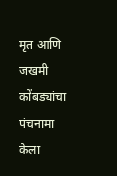मृत आणि जखमी कोंबड्यांचा पंचनामा केला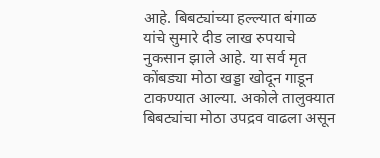आहे. बिबट्यांच्या हल्ल्यात बंगाळ यांचे सुमारे दीड लाख रुपयाचे नुकसान झाले आहे. या सर्व मृत कोंबड्या मोठा खड्डा खोदून गाडून टाकण्यात आल्या. अकोले तालुक्यात बिबट्यांचा मोठा उपद्रव वाढला असून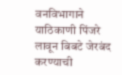वनविभागाने याठिकाणी पिंजरे लावून बिबटे जेरबंद करण्याची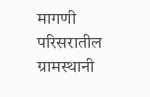मागणी परिसरातील ग्रामस्थानी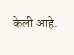केली आहे.